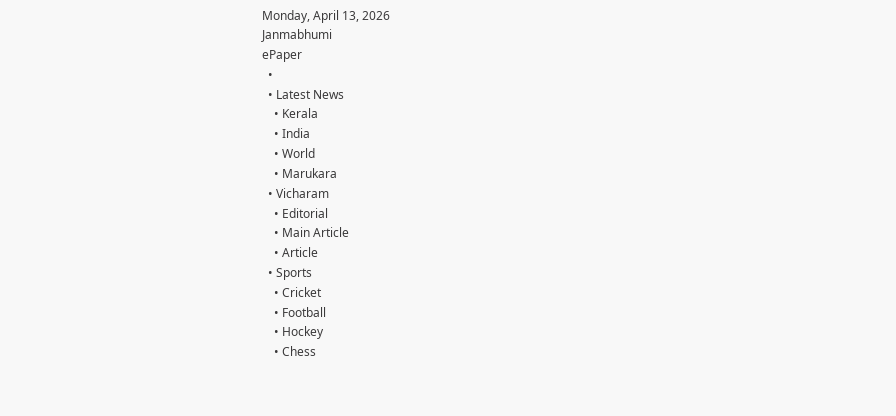Monday, April 13, 2026
Janmabhumi
ePaper
  •
  • Latest News
    • Kerala
    • India
    • World
    • Marukara
  • Vicharam
    • Editorial
    • Main Article
    • Article
  • Sports
    • Cricket
    • Football
    • Hockey
    • Chess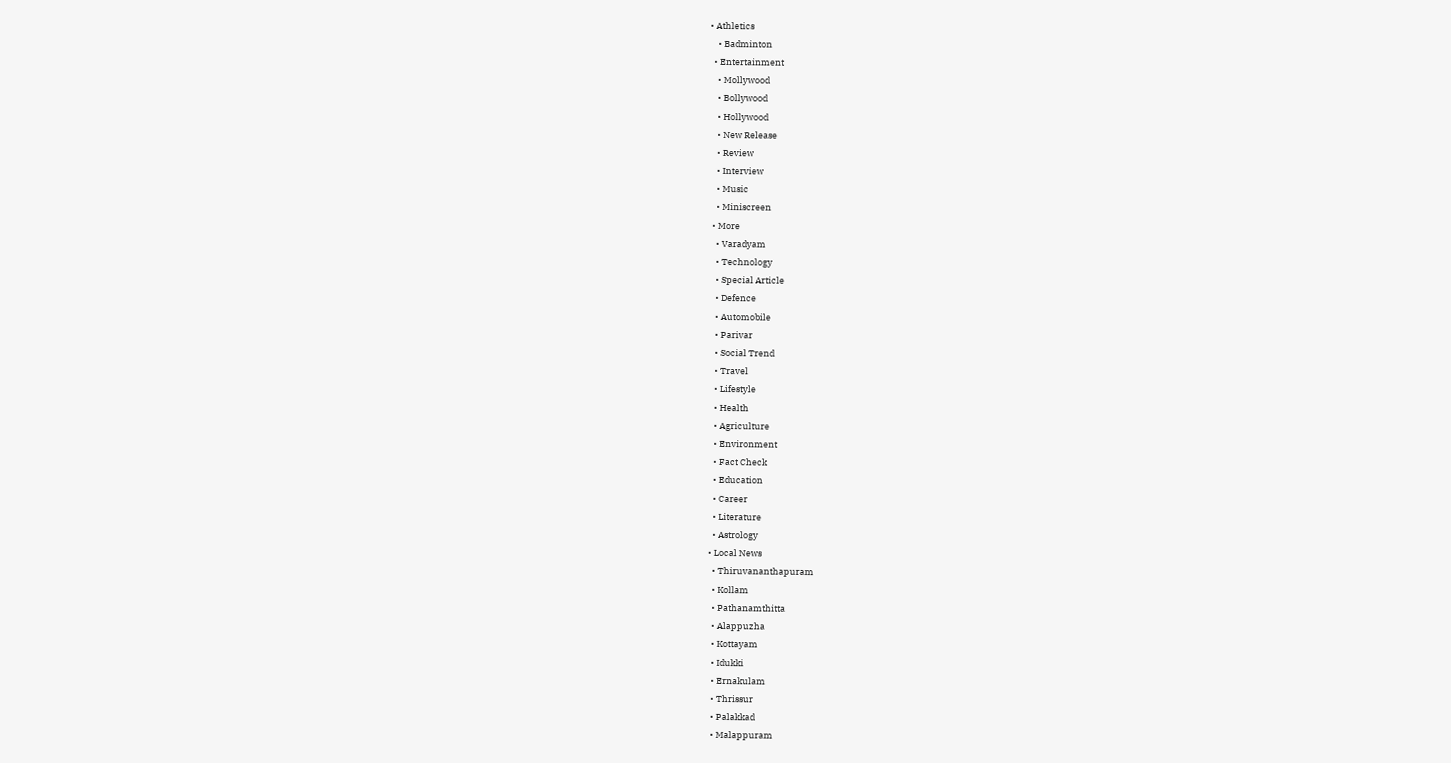• Athletics
    • Badminton
  • Entertainment
    • Mollywood
    • Bollywood
    • Hollywood
    • New Release
    • Review
    • Interview
    • Music
    • Miniscreen
  • More
    • Varadyam
    • Technology
    • Special Article
    • Defence
    • Automobile
    • Parivar
    • Social Trend
    • Travel
    • Lifestyle
    • Health
    • Agriculture
    • Environment
    • Fact Check
    • Education
    • Career
    • Literature
    • Astrology
  • Local News
    • Thiruvananthapuram
    • Kollam
    • Pathanamthitta
    • Alappuzha
    • Kottayam
    • Idukki
    • Ernakulam
    • Thrissur
    • Palakkad
    • Malappuram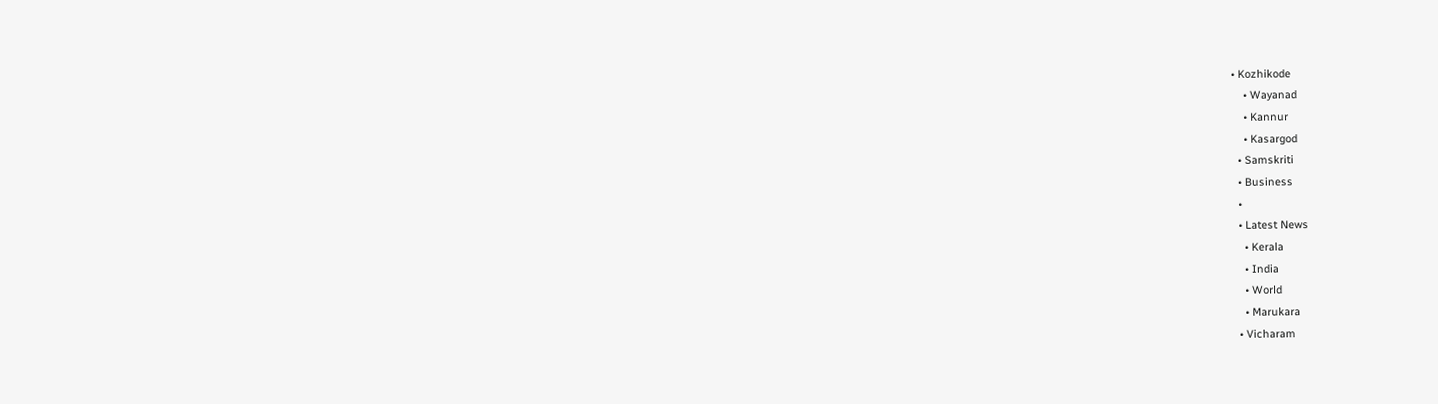• Kozhikode
    • Wayanad
    • Kannur
    • Kasargod
  • Samskriti
  • Business
  •
  • Latest News
    • Kerala
    • India
    • World
    • Marukara
  • Vicharam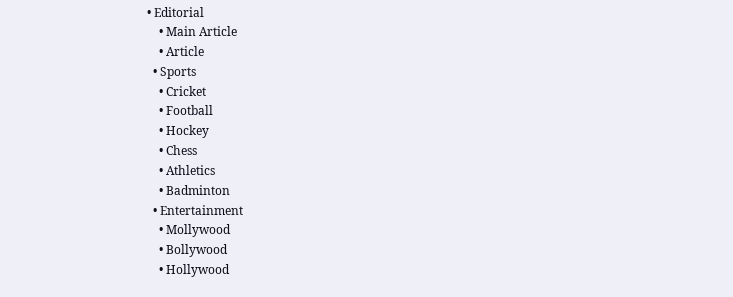• Editorial
    • Main Article
    • Article
  • Sports
    • Cricket
    • Football
    • Hockey
    • Chess
    • Athletics
    • Badminton
  • Entertainment
    • Mollywood
    • Bollywood
    • Hollywood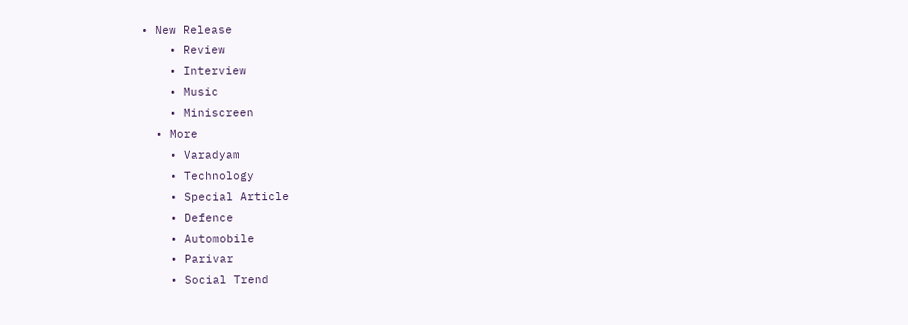• New Release
    • Review
    • Interview
    • Music
    • Miniscreen
  • More
    • Varadyam
    • Technology
    • Special Article
    • Defence
    • Automobile
    • Parivar
    • Social Trend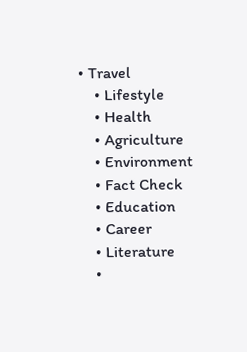• Travel
    • Lifestyle
    • Health
    • Agriculture
    • Environment
    • Fact Check
    • Education
    • Career
    • Literature
    •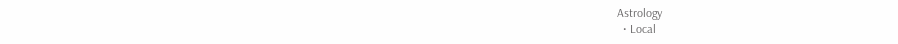Astrology
  • Local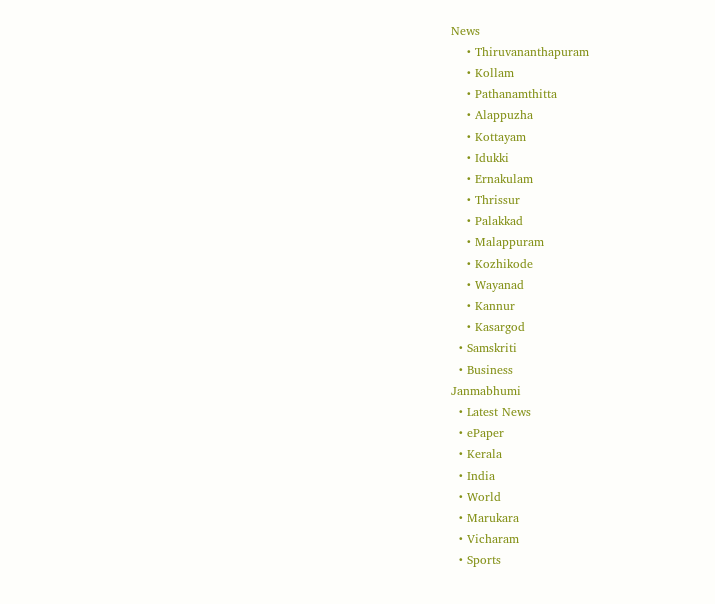News
    • Thiruvananthapuram
    • Kollam
    • Pathanamthitta
    • Alappuzha
    • Kottayam
    • Idukki
    • Ernakulam
    • Thrissur
    • Palakkad
    • Malappuram
    • Kozhikode
    • Wayanad
    • Kannur
    • Kasargod
  • Samskriti
  • Business
Janmabhumi
  • Latest News
  • ePaper
  • Kerala
  • India
  • World
  • Marukara
  • Vicharam
  • Sports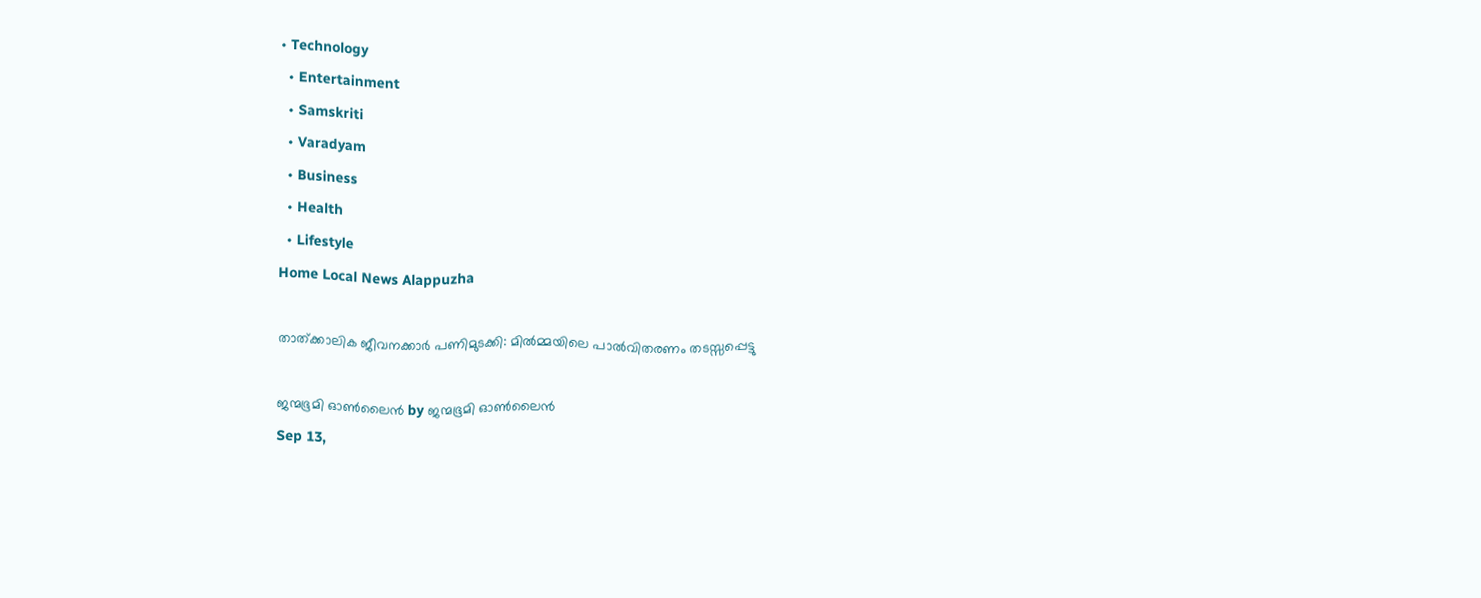• Technology
  • Entertainment
  • Samskriti
  • Varadyam
  • Business
  • Health
  • Lifestyle
Home Local News Alappuzha

താത്ക്കാലിക ജീവനക്കാര്‍ പണിമുടക്കി: മില്‍മ്മയിലെ പാല്‍വിതരണം തടസ്സപ്പെട്ടു

ജന്മഭൂമി ഓണ്‍ലൈന്‍ by ജന്മഭൂമി ഓണ്‍ലൈന്‍
Sep 13,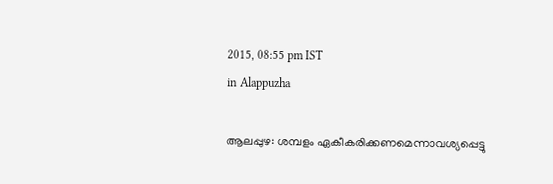2015, 08:55 pm IST
in Alappuzha

ആലപ്പുഴ: ശമ്പളം ഏകീകരിക്കണമെന്നാവശ്യപ്പെട്ടു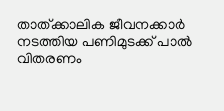താത്ക്കാലിക ജീവനക്കാര്‍ നടത്തിയ പണിമുടക്ക് പാല്‍ വിതരണം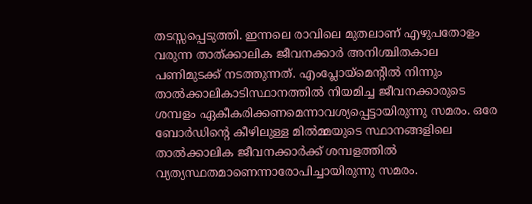തടസ്സപ്പെടുത്തി. ഇന്നലെ രാവിലെ മുതലാണ് എഴുപതോളം വരുന്ന താത്ക്കാലിക ജീവനക്കാര്‍ അനിശ്ചിതകാല പണിമുടക്ക് നടത്തുന്നത്. എംപ്ലോയ്‌മെന്റില്‍ നിന്നും താല്‍ക്കാലികാടിസ്ഥാനത്തില്‍ നിയമിച്ച ജീവനക്കാരുടെ ശമ്പളം ഏകീകരിക്കണമെന്നാവശ്യപ്പെട്ടായിരുന്നു സമരം. ഒരേ ബോര്‍ഡിന്റെ കീഴിലുള്ള മില്‍മ്മയുടെ സ്ഥാനങ്ങളിലെ താല്‍ക്കാലിക ജീവനക്കാര്‍ക്ക് ശമ്പളത്തില്‍ വ്യത്യസ്ഥതമാണെന്നാരോപിച്ചായിരുന്നു സമരം.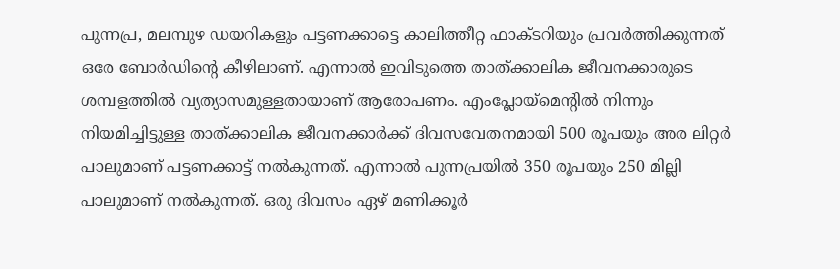പുന്നപ്ര, മലമ്പുഴ ഡയറികളും പട്ടണക്കാട്ടെ കാലിത്തീറ്റ ഫാക്ടറിയും പ്രവര്‍ത്തിക്കുന്നത് ഒരേ ബോര്‍ഡിന്റെ കീഴിലാണ്. എന്നാല്‍ ഇവിടുത്തെ താത്ക്കാലിക ജീവനക്കാരുടെ ശമ്പളത്തില്‍ വ്യത്യാസമുള്ളതായാണ് ആരോപണം. എംപ്ലോയ്‌മെന്റില്‍ നിന്നും നിയമിച്ചിട്ടുള്ള താത്ക്കാലിക ജീവനക്കാര്‍ക്ക് ദിവസവേതനമായി 500 രൂപയും അര ലിറ്റര്‍ പാലുമാണ് പട്ടണക്കാട്ട് നല്‍കുന്നത്. എന്നാല്‍ പുന്നപ്രയില്‍ 350 രൂപയും 250 മില്ലി പാലുമാണ് നല്‍കുന്നത്. ഒരു ദിവസം ഏഴ് മണിക്കൂര്‍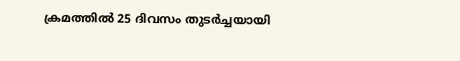ക്രമത്തില്‍ 25 ദിവസം തുടര്‍ച്ചയായി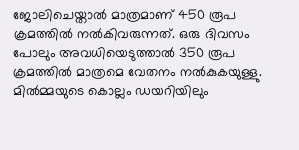ജോലിചെയ്താല്‍ മാത്രമാണ് 450 രൂപ ക്രമത്തില്‍ നല്‍കിവരുന്നത്. ഒരു ദിവസം പോലും അവധിയെടുത്താല്‍ 350 രൂപ ക്രമത്തില്‍ മാത്രമെ വേതനം നല്‍കുകയുള്ളു. മില്‍മ്മയുടെ കൊല്ലം ഡയറിയിലും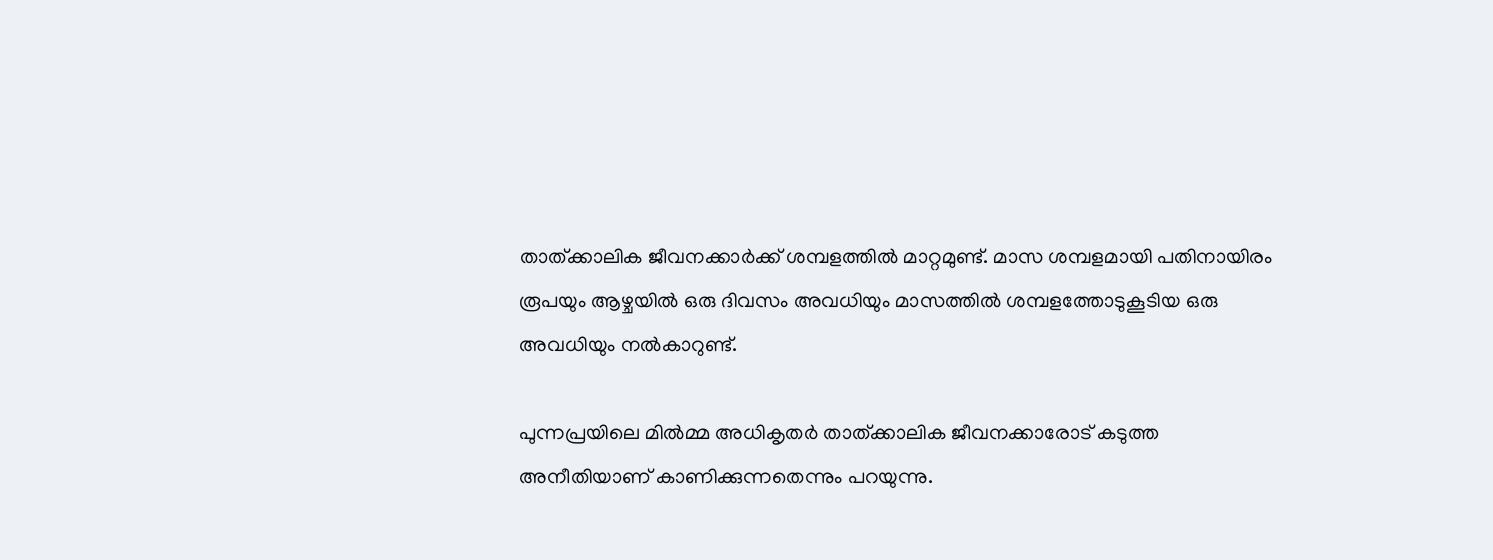താത്ക്കാലിക ജീവനക്കാര്‍ക്ക് ശമ്പളത്തില്‍ മാറ്റമുണ്ട്. മാസ ശമ്പളമായി പതിനായിരം രൂപയും ആഴ്ചയില്‍ ഒരു ദിവസം അവധിയും മാസത്തില്‍ ശമ്പളത്തോടുകൂടിയ ഒരു അവധിയും നല്‍കാറുണ്ട്.

പുന്നപ്രയിലെ മില്‍മ്മ അധികൃതര്‍ താത്ക്കാലിക ജീവനക്കാരോട് കടുത്ത അനീതിയാണ് കാണിക്കുന്നതെന്നും പറയുന്നു.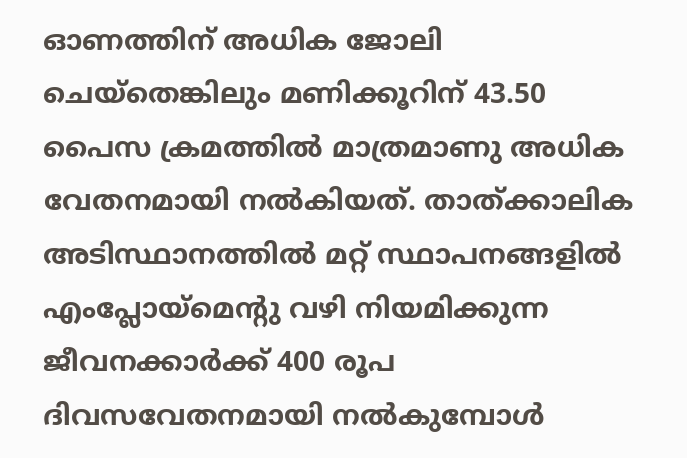ഓണത്തിന് അധിക ജോലി ചെയ്‌തെങ്കിലും മണിക്കൂറിന് 43.50 പൈസ ക്രമത്തില്‍ മാത്രമാണു അധിക വേതനമായി നല്‍കിയത്. താത്ക്കാലിക അടിസ്ഥാനത്തില്‍ മറ്റ് സ്ഥാപനങ്ങളില്‍ എംപ്ലോയ്‌മെന്റു വഴി നിയമിക്കുന്ന ജീവനക്കാര്‍ക്ക് 400 രൂപ ദിവസവേതനമായി നല്‍കുമ്പോള്‍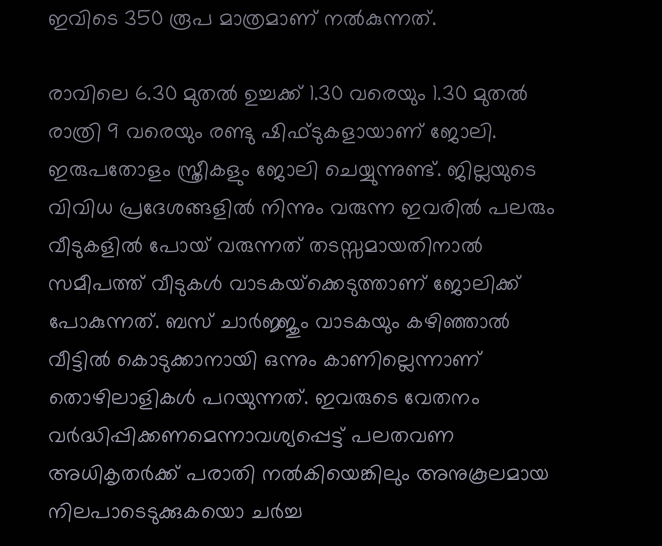ഇവിടെ 350 രൂപ മാത്രമാണ് നല്‍കുന്നത്.

രാവിലെ 6.30 മുതല്‍ ഉച്ചക്ക് 1.30 വരെയും 1.30 മുതല്‍ രാത്രി 9 വരെയും രണ്ടു ഷിഫ്ടുകളായാണ് ജോലി. ഇരുപതോളം സ്ത്രീകളും ജോലി ചെയ്യുന്നുണ്ട്. ജില്ലയുടെ വിവിധ പ്രദേശങ്ങളില്‍ നിന്നും വരുന്ന ഇവരില്‍ പലരും വീടുകളില്‍ പോയ് വരുന്നത് തടസ്സമായതിനാല്‍ സമീപത്ത് വീടുകള്‍ വാടകയ്‌ക്കെടുത്താണ് ജോലിക്ക് പോകുന്നത്. ബസ് ചാര്‍ജ്ജും വാടകയും കഴിഞ്ഞാല്‍ വീട്ടില്‍ കൊടുക്കാനായി ഒന്നും കാണില്ലെന്നാണ് തൊഴിലാളികള്‍ പറയുന്നത്. ഇവരുടെ വേതനം വര്‍ദ്ധിപ്പിക്കണമെന്നാവശ്യപ്പെട്ട് പലതവണ അധികൃതര്‍ക്ക് പരാതി നല്‍കിയെങ്കിലും അനുകൂലമായ നിലപാടെടുക്കുകയൊ ചര്‍ച്ച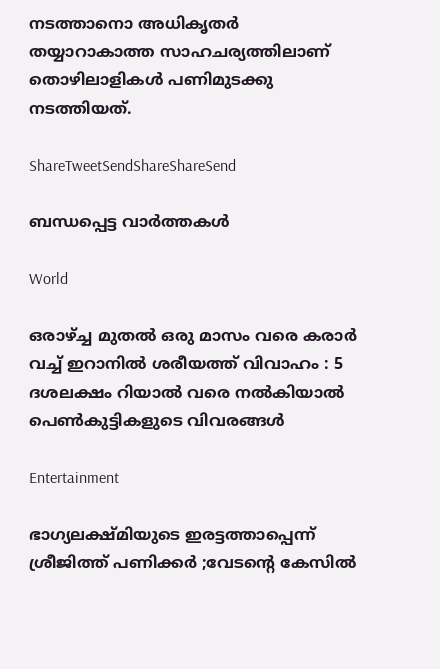നടത്താനൊ അധികൃതര്‍ തയ്യാറാകാത്ത സാഹചര്യത്തിലാണ് തൊഴിലാളികള്‍ പണിമുടക്കു നടത്തിയത്.

ShareTweetSendShareShareSend

ബന്ധപ്പെട്ട വാര്‍ത്തകള്‍

World

ഒരാഴ്‌ച്ച മുതൽ ഒരു മാസം വരെ കരാർ വച്ച് ഇറാനിൽ ശരീയത്ത് വിവാഹം : 5 ദശലക്ഷം റിയാൽ വരെ നൽകിയാൽ പെൺകുട്ടികളുടെ വിവരങ്ങൾ

Entertainment

ഭാഗ്യലക്ഷ്മിയുടെ ഇരട്ടത്താപ്പെന്ന് ശ്രീജിത്ത് പണിക്കർ ;വേടന്റെ കേസിൽ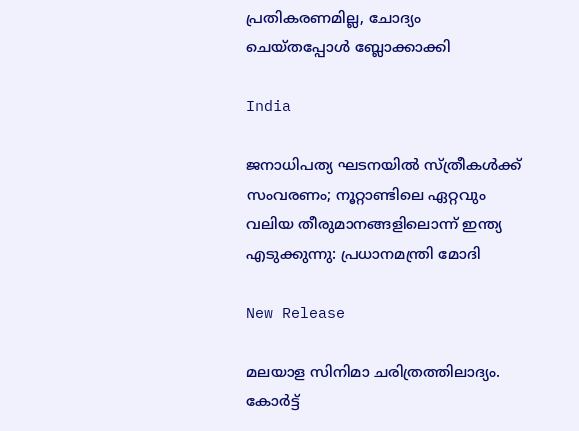പ്രതികരണമില്ല, ചോദ്യം ചെയ്തപ്പോൾ ബ്ലോക്കാക്കി

India

ജനാധിപത്യ ഘടനയിൽ സ്ത്രീകൾക്ക് സംവരണം; നൂറ്റാണ്ടിലെ ഏറ്റവും വലിയ തീരുമാനങ്ങളിലൊന്ന് ഇന്ത്യ എടുക്കുന്നു: പ്രധാനമന്ത്രി മോദി

New Release

മലയാള സിനിമാ ചരിത്രത്തിലാദ്യം. കോർട്ട്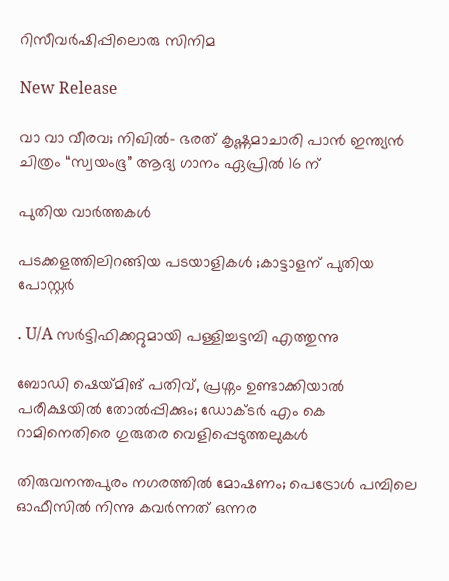റിസീവർഷിപ്പിലൊരു സിനിമ

New Release

വാ വാ വീരവ; നിഖിൽ- ഭരത് കൃഷ്ണമാചാരി പാൻ ഇന്ത്യൻ ചിത്രം “സ്വയംഭൂ” ആദ്യ ഗാനം ഏപ്രിൽ 16 ന്

പുതിയ വാര്‍ത്തകള്‍

പടക്കളത്തിലിറങ്ങിയ പടയാളികൾ ;കാട്ടാളന് പുതിയ പോസ്റ്റർ

. U/A സർട്ടിഫിക്കറ്റുമായി പള്ളിച്ചട്ടമ്പി എത്തുന്നു

ബോഡി ഷെയ്‌മിങ് പതിവ്, പ്രശ്നം ഉണ്ടാക്കിയാൽ പരീക്ഷയിൽ തോൽപ്പിക്കും; ഡോക്ടർ എം കെ റാമിനെതിരെ ഗുരുതര വെളിപ്പെടുത്തലുകൾ

തിരുവനന്തപുരം നഗരത്തിൽ മോഷണം; പെട്രോൾ പമ്പിലെ ഓഫീസിൽ നിന്നു കവർന്നത് ഒന്നര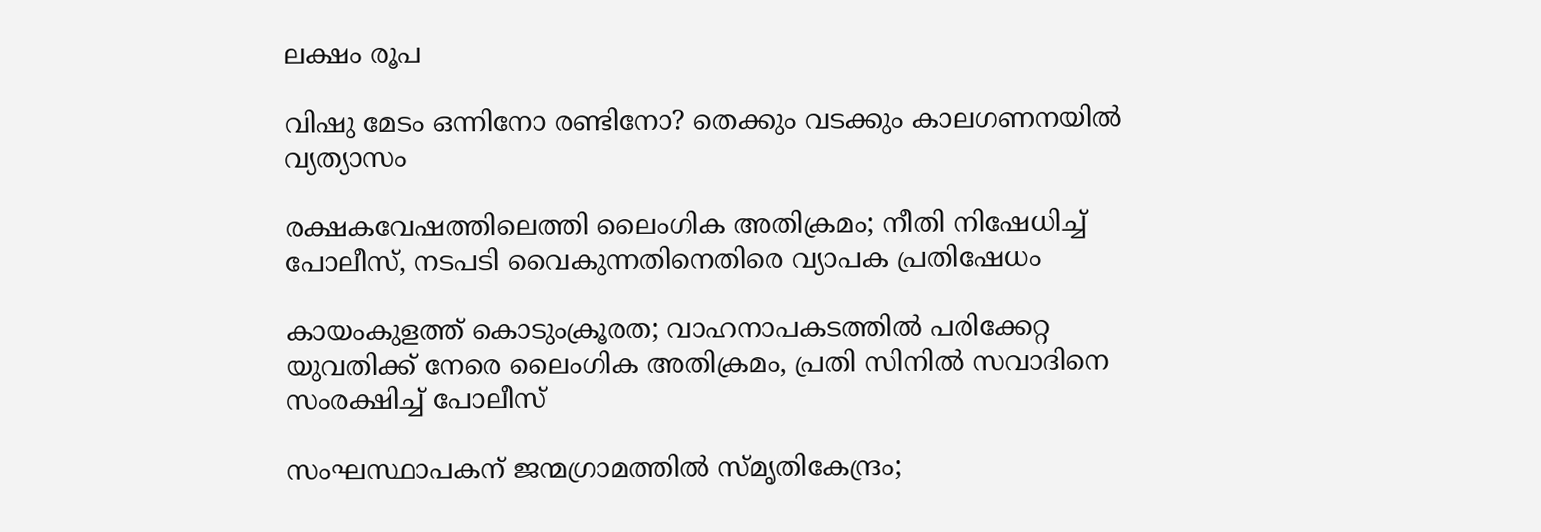ലക്ഷം രൂപ

വിഷു മേടം ഒന്നിനോ രണ്ടിനോ? തെക്കും വടക്കും കാലഗണനയില്‍ വ്യത്യാസം

രക്ഷകവേഷത്തിലെത്തി ലൈംഗിക അതിക്രമം; നീതി നിഷേധിച്ച് പോലീസ്, നടപടി വൈകുന്നതിനെതിരെ വ്യാപക പ്രതിഷേധം

കായംകുളത്ത് കൊടുംക്രൂരത; വാഹനാപകടത്തില്‍ പരിക്കേറ്റ യുവതിക്ക് നേരെ ലൈംഗിക അതിക്രമം, പ്രതി സിനില്‍ സവാദിനെ സംരക്ഷിച്ച് പോലീസ്‌

സംഘസ്ഥാപകന് ജന്മഗ്രാമത്തില്‍ സ്മൃതികേന്ദ്രം;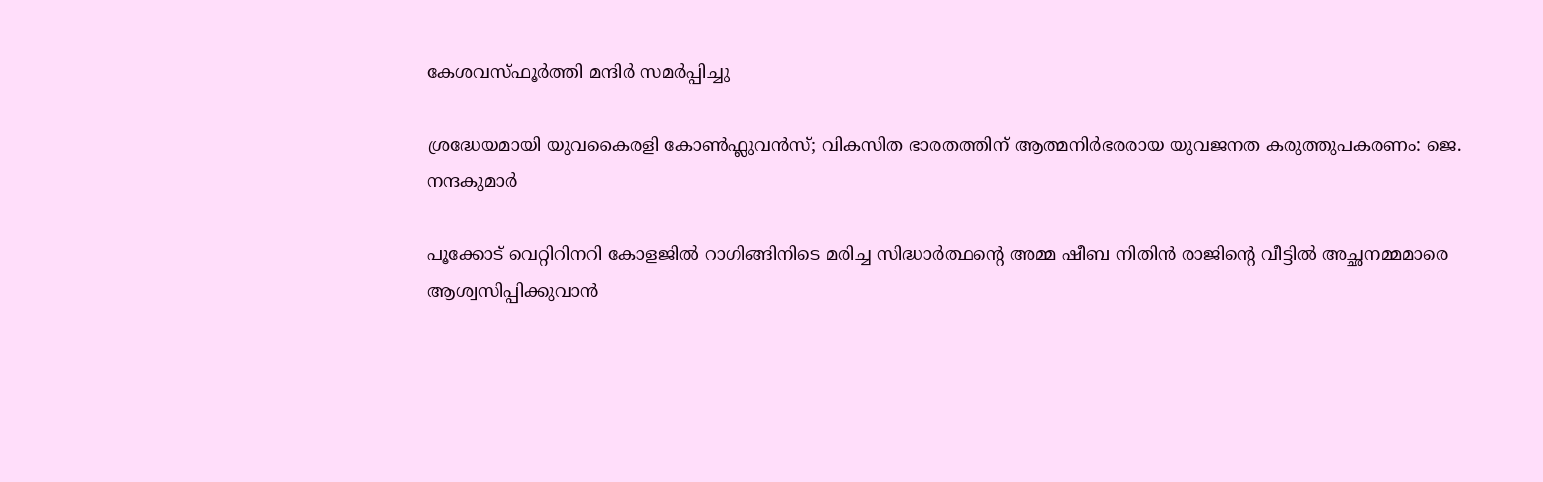കേശവസ്ഫൂര്‍ത്തി മന്ദിര്‍ സമര്‍പ്പിച്ചു

ശ്രദ്ധേയമായി യുവകൈരളി കോണ്‍ഫ്ലുവന്‍സ്; വികസിത ഭാരതത്തിന് ആത്മനിര്‍ഭരരായ യുവജനത കരുത്തുപകരണം: ജെ. നന്ദകുമാര്‍

പൂക്കോട് വെറ്റിറിനറി കോളജില്‍ റാഗിങ്ങിനിടെ മരിച്ച സിദ്ധാര്‍ത്ഥന്റെ അമ്മ ഷീബ നിതിന്‍ രാജിന്റെ വീട്ടില്‍ അച്ഛനമ്മമാരെ
ആശ്വസിപ്പിക്കുവാന്‍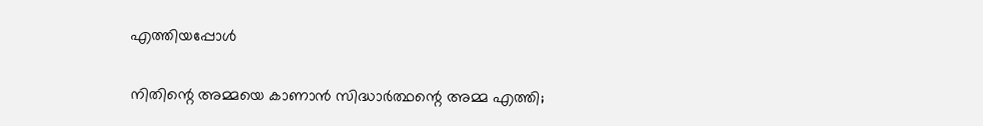എത്തിയപ്പോള്‍

നിതിന്റെ അമ്മയെ കാണാന്‍ സിദ്ധാര്‍ത്ഥന്റെ അമ്മ എത്തി;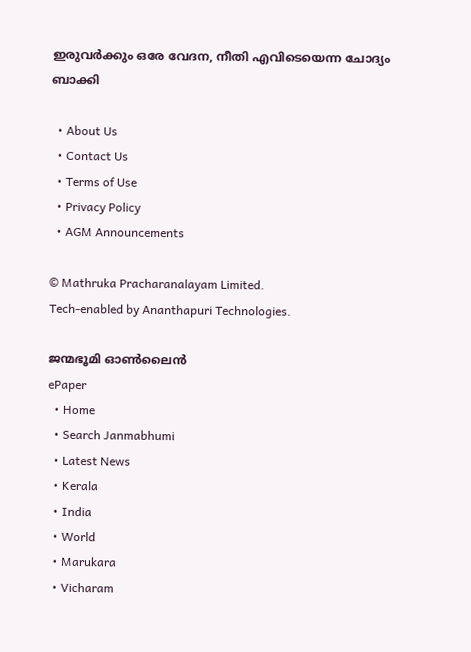ഇരുവര്‍ക്കും ഒരേ വേദന, നീതി എവിടെയെന്ന ചോദ്യം ബാക്കി

  • About Us
  • Contact Us
  • Terms of Use
  • Privacy Policy
  • AGM Announcements

© Mathruka Pracharanalayam Limited.
Tech-enabled by Ananthapuri Technologies.

ജന്മഭൂമി ഓണ്‍ലൈന്‍
ePaper
  • Home
  • Search Janmabhumi
  • Latest News
  • Kerala
  • India
  • World
  • Marukara
  • Vicharam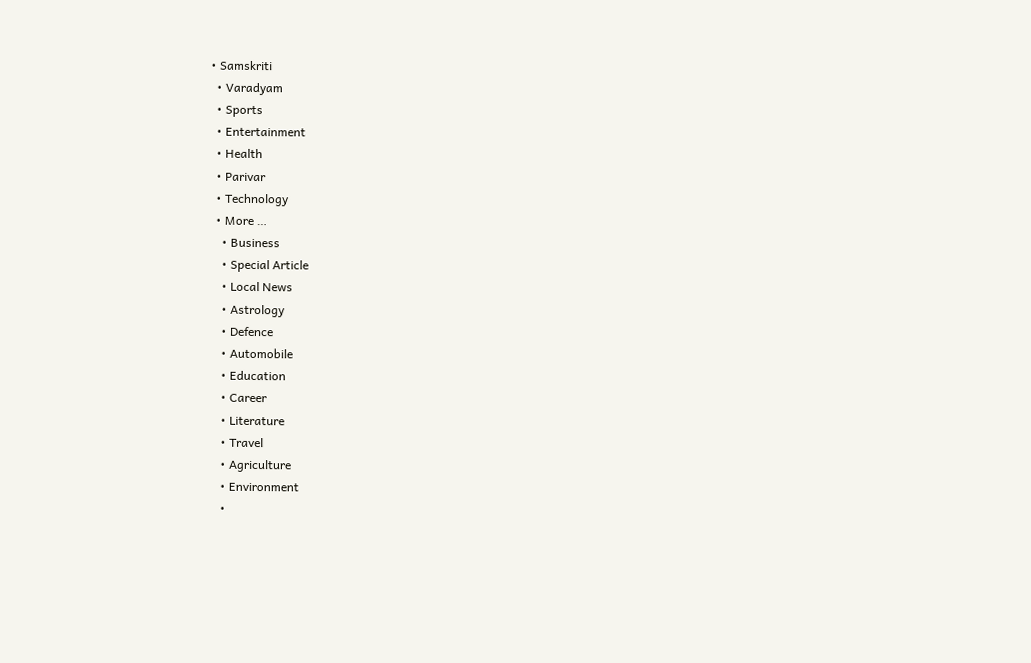• Samskriti
  • Varadyam
  • Sports
  • Entertainment
  • Health
  • Parivar
  • Technology
  • More …
    • Business
    • Special Article
    • Local News
    • Astrology
    • Defence
    • Automobile
    • Education
    • Career
    • Literature
    • Travel
    • Agriculture
    • Environment
    •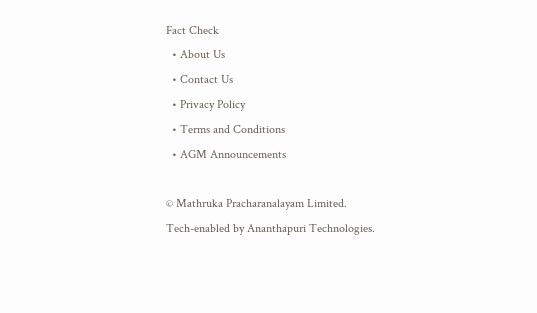Fact Check
  • About Us
  • Contact Us
  • Privacy Policy
  • Terms and Conditions
  • AGM Announcements

© Mathruka Pracharanalayam Limited.
Tech-enabled by Ananthapuri Technologies.